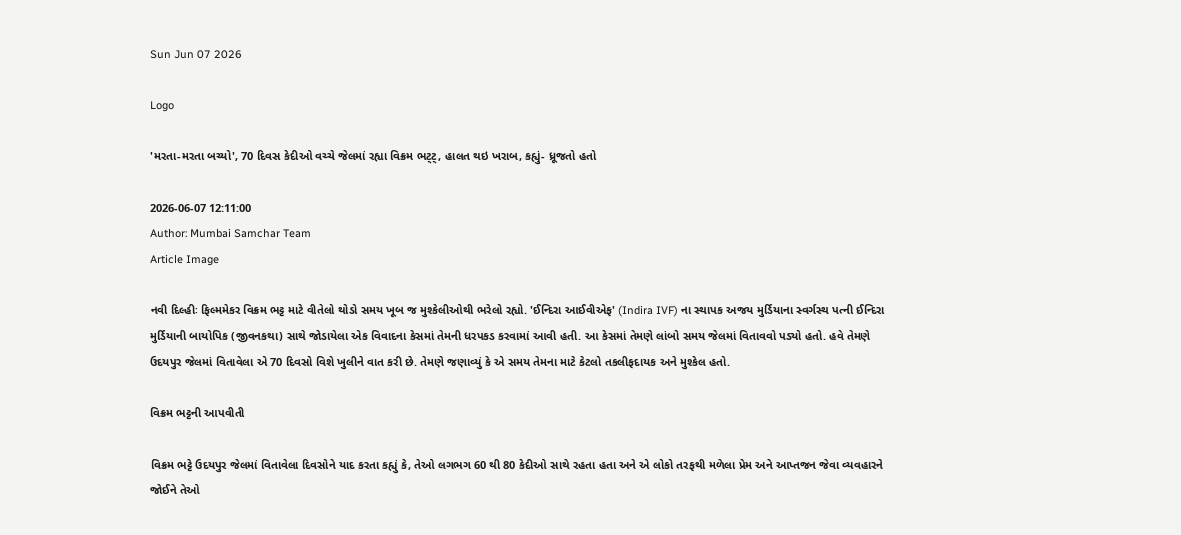Sun Jun 07 2026

Logo

'મરતા-મરતા બચ્યો', 70 દિવસ કેદીઓ વચ્ચે જેલમાં રહ્યા વિક્રમ ભટ્ટ્, હાલત થઇ ખરાબ, કહ્યું- ધ્રૂજતો હતો

2026-06-07 12:11:00
Author: Mumbai Samchar Team
Article Image

નવી દિલ્હીઃ ફિલ્મમેકર વિક્રમ ભટ્ટ માટે વીતેલો થોડો સમય ખૂબ જ મુશ્કેલીઓથી ભરેલો રહ્યો. 'ઈન્દિરા આઈવીએફ' (Indira IVF) ના સ્થાપક અજય મુર્ડિયાના સ્વર્ગસ્થ પત્ની ઈન્દિરા મુર્ડિયાની બાયોપિક (જીવનકથા) સાથે જોડાયેલા એક વિવાદના કેસમાં તેમની ધરપકડ કરવામાં આવી હતી. આ કેસમાં તેમણે લાંબો સમય જેલમાં વિતાવવો પડ્યો હતો. હવે તેમણે ઉદયપુર જેલમાં વિતાવેલા એ 70 દિવસો વિશે ખુલીને વાત કરી છે. તેમણે જણાવ્યું કે એ સમય તેમના માટે કેટલો તકલીફદાયક અને મુશ્કેલ હતો.

વિક્રમ ભટ્ટની આપવીતી

વિક્રમ ભટ્ટે ઉદયપુર જેલમાં વિતાવેલા દિવસોને યાદ કરતા કહ્યું કે, તેઓ લગભગ 60 થી 80 કેદીઓ સાથે રહતા હતા અને એ લોકો તરફથી મળેલા પ્રેમ અને આપ્તજન જેવા વ્યવહારને જોઈને તેઓ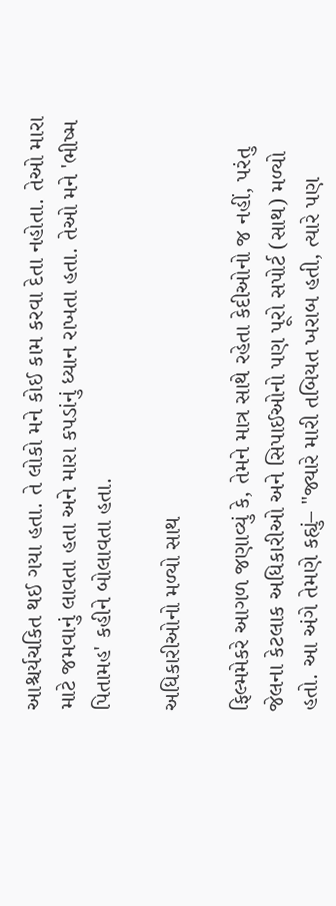આશ્ચર્યચકિત થઈ ગયા હતા. તે લોકો મને કોઈ કામ કરવા દેતા નહોતા. તેઓ મારા માટે જમવાનું લાવતા હતા અને મારા કપડાંનું ધ્યાન રાખતા હતા. તેઓ મને 'ભીષ્મ પિતામહ' કહીને બોલાવતા હતા.

અધિકારીઓનો મળ્યો સાથ

ફિલ્મમેકરે આગળ જણાવ્યું કે, તેમને માત્ર સાથે રહેતા કેદીઓનો જ નહીં, પરંતુ જેલના કેટલાક અધિકારીઓ અને સિપાઈઓનો પણ પૂરો સપોર્ટ (સાથ) મળ્યો હતો. આ અંગે તેમણે કહ્યું– "જ્યારે મારી તબિયત ખરાબ હતી, ત્યારે પણ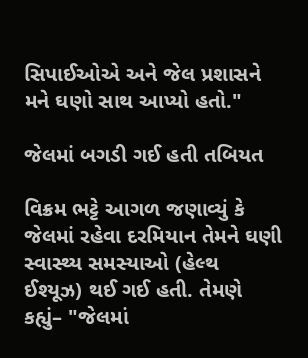સિપાઈઓએ અને જેલ પ્રશાસને મને ઘણો સાથ આપ્યો હતો."

જેલમાં બગડી ગઈ હતી તબિયત

વિક્રમ ભટ્ટે આગળ જણાવ્યું કે જેલમાં રહેવા દરમિયાન તેમને ઘણી સ્વાસ્થ્ય સમસ્યાઓ (હેલ્થ ઈશ્યૂઝ) થઈ ગઈ હતી. તેમણે કહ્યું– "જેલમાં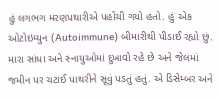હું લગભગ મરણપથારીએ પહોંચી ગયો હતો. હું એક ઓટોઇમ્યુન (Autoimmune) બીમારીથી પીડાઈ રહ્યો છું. મારા સાંધા અને સ્નાયુઓમાં દુખાવો રહે છે અને જેલમાં જમીન પર ચટાઈ પાથરીને સૂવું પડતું હતું. એ ડિસેમ્બર અને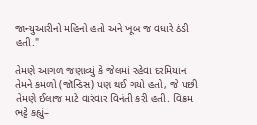જાન્યુઆરીનો મહિનો હતો અને ખૂબ જ વધારે ઠંડી હતી."

તેમણે આગળ જણાવ્યું કે જેલમાં રહેવા દરમિયાન તેમને કમળો (જૉન્ડિસ) પણ થઈ ગયો હતો, જે પછી તેમણે ઈલાજ માટે વારંવાર વિનંતી કરી હતી. વિક્રમ ભટ્ટે કહ્યું–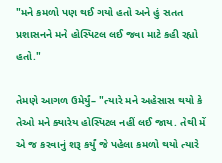"મને કમળો પણ થઈ ગયો હતો અને હું સતત પ્રશાસનને મને હોસ્પિટલ લઈ જવા માટે કહી રહ્યો હતો."

તેમણે આગળ ઉમેર્યું– "ત્યારે મને અહેસાસ થયો કે તેઓ મને ક્યારેય હોસ્પિટલ નહીં લઈ જાય. તેથી મેં એ જ કરવાનું શરૂ કર્યું જે પહેલા કમળો થયો ત્યારે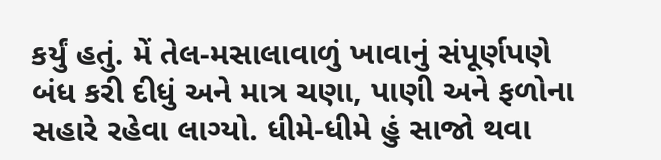કર્યું હતું. મેં તેલ-મસાલાવાળું ખાવાનું સંપૂર્ણપણે બંધ કરી દીધું અને માત્ર ચણા, પાણી અને ફળોના સહારે રહેવા લાગ્યો. ધીમે-ધીમે હું સાજો થવા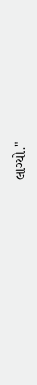લાગ્યો."